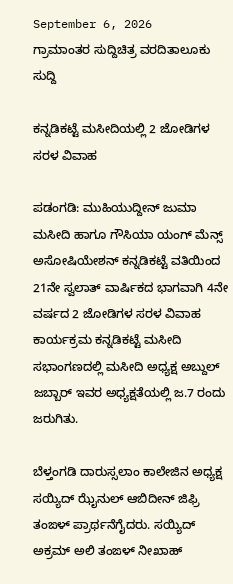September 6, 2026
ಗ್ರಾಮಾಂತರ ಸುದ್ದಿಚಿತ್ರ ವರದಿತಾಲೂಕು ಸುದ್ದಿ

ಕನ್ನಡಿಕಟ್ಟೆ ಮಸೀದಿಯಲ್ಲಿ 2 ಜೋಡಿಗಳ ಸರಳ ವಿವಾಹ

ಪಡಂಗಡಿ: ಮುಹಿಯುದ್ದೀನ್ ಜುಮಾ ಮಸೀದಿ ಹಾಗೂ ಗೌಸಿಯಾ ಯಂಗ್ ಮೆನ್ಸ್ ಅಸೋಷಿಯೇಶನ್ ಕನ್ನಡಿಕಟ್ಟೆ ವತಿಯಿಂದ 21ನೇ ಸ್ವಲಾತ್ ವಾರ್ಷಿಕದ ಭಾಗವಾಗಿ 4ನೇ ವರ್ಷದ 2 ಜೋಡಿಗಳ ಸರಳ ವಿವಾಹ ಕಾರ್ಯಕ್ರಮ ಕನ್ನಡಿಕಟ್ಟೆ ಮಸೀದಿ ಸಭಾಂಗಣದಲ್ಲಿ ಮಸೀದಿ ಅಧ್ಯಕ್ಷ ಅಬ್ದುಲ್ ಜಬ್ಬಾರ್ ಇವರ ಅಧ್ಯಕ್ಷತೆಯಲ್ಲಿ ಜ.7 ರಂದು ಜರುಗಿತು.

ಬೆಳ್ತಂಗಡಿ ದಾರುಸ್ಸಲಾಂ ಕಾಲೇಜಿನ ಅಧ್ಯಕ್ಷ ಸಯ್ಯಿದ್ ಝೈನುಲ್ ಆಬಿದೀನ್ ಜಿಫ್ರಿ ತಂಙಳ್ ಪ್ರಾರ್ಥನೆಗೈದರು. ಸಯ್ಯಿದ್ ಅಕ್ರಮ್ ಅಲಿ ತಂಙಳ್ ನೀಖಾಹ್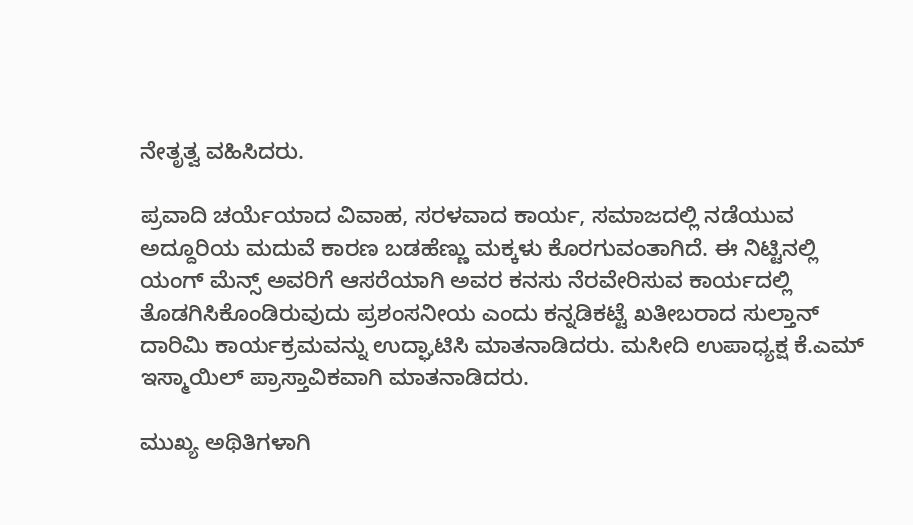ನೇತೃತ್ವ ವಹಿಸಿದರು.

ಪ್ರವಾದಿ ಚರ್ಯೆಯಾದ ವಿವಾಹ, ಸರಳವಾದ ಕಾರ್ಯ, ಸಮಾಜದಲ್ಲಿ ನಡೆಯುವ ಅದ್ದೂರಿಯ ಮದುವೆ ಕಾರಣ ಬಡಹೆಣ್ಣು ಮಕ್ಕಳು ಕೊರಗುವಂತಾಗಿದೆ. ಈ ನಿಟ್ಟಿನಲ್ಲಿ ಯಂಗ್ ಮೆನ್ಸ್ ಅವರಿಗೆ ಆಸರೆಯಾಗಿ ಅವರ ಕನಸು ನೆರವೇರಿಸುವ ಕಾರ್ಯದಲ್ಲಿ ತೊಡಗಿಸಿಕೊಂಡಿರುವುದು ಪ್ರಶಂಸನೀಯ ಎಂದು ಕನ್ನಡಿಕಟ್ಟೆ ಖತೀಬರಾದ ಸುಲ್ತಾನ್ ದಾರಿಮಿ ಕಾರ್ಯಕ್ರಮವನ್ನು ಉದ್ಘಾಟಿಸಿ ಮಾತನಾಡಿದರು. ಮಸೀದಿ ಉಪಾಧ್ಯಕ್ಷ ಕೆ.ಎಮ್ ಇಸ್ಮಾಯಿಲ್ ಪ್ರಾಸ್ತಾವಿಕವಾಗಿ ಮಾತನಾಡಿದರು.

ಮುಖ್ಯ ಅಥಿತಿಗಳಾಗಿ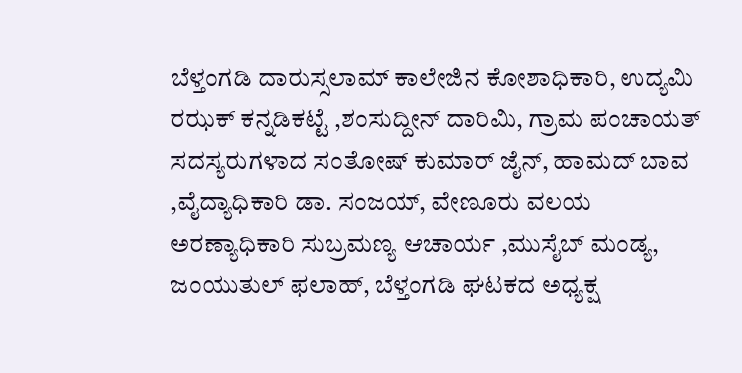ಬೆಳ್ತಂಗಡಿ ದಾರುಸ್ಸಲಾಮ್ ಕಾಲೇಜಿನ ಕೋಶಾಧಿಕಾರಿ, ಉದ್ಯಮಿ ರಝಕ್ ಕನ್ನಡಿಕಟ್ಟೆ ,ಶಂಸುದ್ದೀನ್ ದಾರಿಮಿ, ಗ್ರಾಮ ಪಂಚಾಯತ್ ಸದಸ್ಯರುಗಳಾದ ಸಂತೋಷ್ ಕುಮಾರ್ ಜೈನ್, ಹಾಮದ್ ಬಾವ ,ವೈದ್ಯಾಧಿಕಾರಿ ಡಾ. ಸಂಜಯ್, ವೇಣೂರು ವಲಯ ಅರಣ್ಯಾಧಿಕಾರಿ ಸುಬ್ರಮಣ್ಯ ಆಚಾರ್ಯ ,ಮುಸೈಬ್ ಮಂಡ್ಯ, ಜಂಯುತುಲ್ ಫಲಾಹ್, ಬೆಳ್ತಂಗಡಿ ಘಟಕದ ಅಧ್ಯಕ್ಷ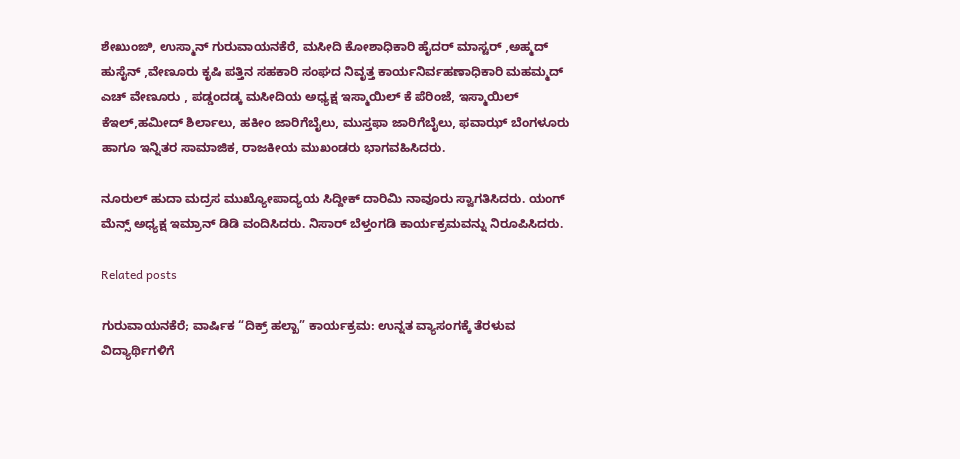ಶೇಖುಂಙಿ, ಉಸ್ಮಾನ್ ಗುರುವಾಯನಕೆರೆ, ಮಸೀದಿ ಕೋಶಾಧಿಕಾರಿ ಹೈದರ್ ಮಾಸ್ಟರ್ ,ಅಹ್ಮದ್ ಹುಸೈನ್ ,ವೇಣೂರು ಕೃಷಿ ಪತ್ತಿನ ಸಹಕಾರಿ ಸಂಘದ ನಿವೃತ್ತ ಕಾರ್ಯನಿರ್ವಹಣಾಧಿಕಾರಿ ಮಹಮ್ಮದ್ ಎಚ್ ವೇಣೂರು , ಪಡ್ಡಂದಡ್ಕ ಮಸೀದಿಯ ಅಧ್ಯಕ್ಷ ಇಸ್ಮಾಯಿಲ್ ಕೆ ಪೆರಿಂಜೆ, ಇಸ್ಮಾಯಿಲ್ ಕೆಇಲ್,ಹಮೀದ್ ಶಿರ್ಲಾಲು, ಹಕೀಂ ಜಾರಿಗೆಬೈಲು, ಮುಸ್ತಫಾ ಜಾರಿಗೆಬೈಲು, ಫವಾಝ್ ಬೆಂಗಳೂರು ಹಾಗೂ ಇನ್ನಿತರ ಸಾಮಾಜಿಕ, ರಾಜಕೀಯ ಮುಖಂಡರು ಭಾಗವಹಿಸಿದರು.

ನೂರುಲ್ ಹುದಾ ಮದ್ರಸ ಮುಖ್ಯೋಪಾದ್ಯಯ ಸಿದ್ದೀಕ್ ದಾರಿಮಿ ನಾವೂರು ಸ್ವಾಗತಿಸಿದರು. ಯಂಗ್ ಮೆನ್ಸ್ ಅಧ್ಯಕ್ಷ ಇಮ್ರಾನ್ ಡಿಡಿ ವಂದಿಸಿದರು. ನಿಸಾರ್ ಬೆಳ್ತಂಗಡಿ ಕಾರ್ಯಕ್ರಮವನ್ನು ನಿರೂಪಿಸಿದರು.

Related posts

ಗುರುವಾಯನಕೆರೆ; ವಾರ್ಷಿಕ “ದಿಕ್ರ್ ಹಲ್ಖಾ” ಕಾರ್ಯಕ್ರಮ: ಉನ್ನತ ವ್ಯಾಸಂಗಕ್ಕೆ ತೆರಳುವ ವಿದ್ಯಾರ್ಥಿಗಳಿಗೆ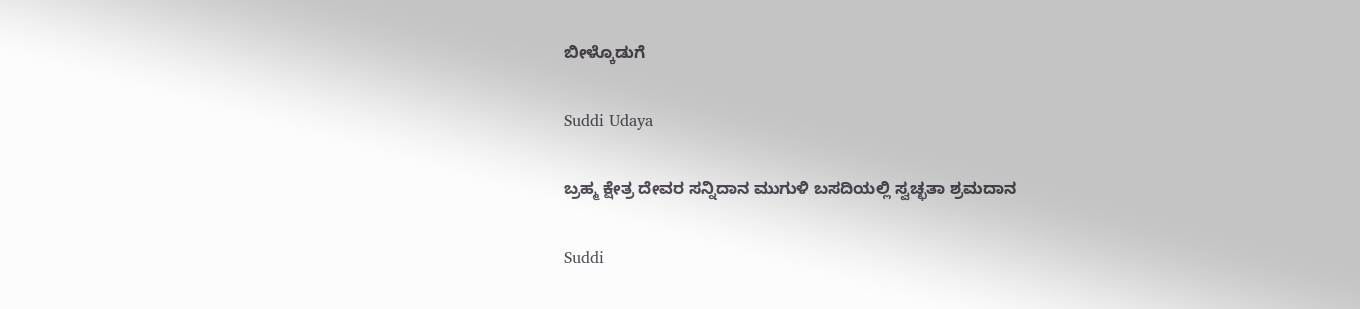ಬೀಳ್ಕೊಡುಗೆ

Suddi Udaya

ಬ್ರಹ್ಮ ಕ್ಷೇತ್ರ ದೇವರ ಸನ್ನಿದಾನ ಮುಗುಳಿ ಬಸದಿಯಲ್ಲಿ ಸ್ವಚ್ಛತಾ ಶ್ರಮದಾನ

Suddi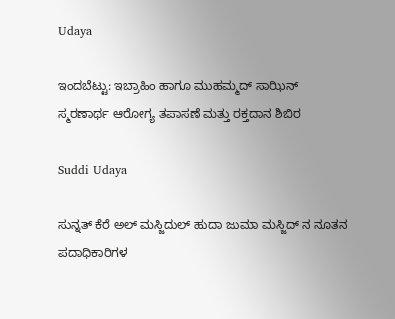Udaya

ಇಂದಬೆಟ್ಟು: ಇಬ್ರಾಹಿಂ ಹಾಗೂ ಮುಹಮ್ಮದ್ ಸಾಝಿನ್ ಸ್ಮರಣಾರ್ಥ ಆರೋಗ್ಯ ತಪಾಸಣೆ ಮತ್ತು ರಕ್ತದಾನ ಶಿಬಿರ

Suddi Udaya

ಸುನ್ನತ್ ಕೆರೆ ಅಲ್ ಮಸ್ಜಿದುಲ್ ಹುದಾ ಜುಮಾ‌ ಮಸ್ಜಿದ್ ನ ನೂತನ ಪದಾಧಿಕಾರಿಗಳ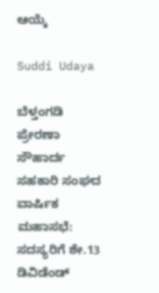ಆಯ್ಕೆ

Suddi Udaya

ಬೆಳ್ತಂಗಡಿ ಪ್ರೇರಣಾ ಸೌಹಾರ್ದ ಸಹಕಾರಿ ಸಂಘದ ವಾರ್ಷಿಕ ಮಹಾಸಭೆ: ಸದಸ್ಯರಿಗೆ ಶೇ.13 ಡಿವಿಡೆಂಡ್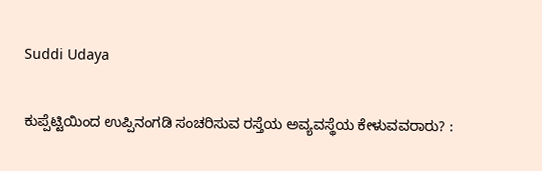Suddi Udaya

ಕುಪ್ಪೆಟ್ಟಿಯಿಂದ ಉಪ್ಪಿನಂಗಡಿ ಸಂಚರಿಸುವ ರಸ್ತೆಯ ಅವ್ಯವಸ್ಥೆಯ ಕೇಳುವವರಾರು? :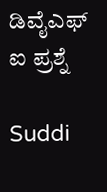ಡಿವೈಎಫ್ ಐ ಪ್ರಶ್ನೆ

Suddi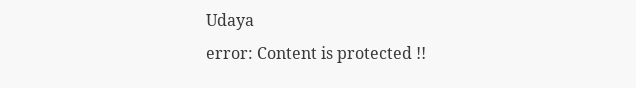Udaya
error: Content is protected !!